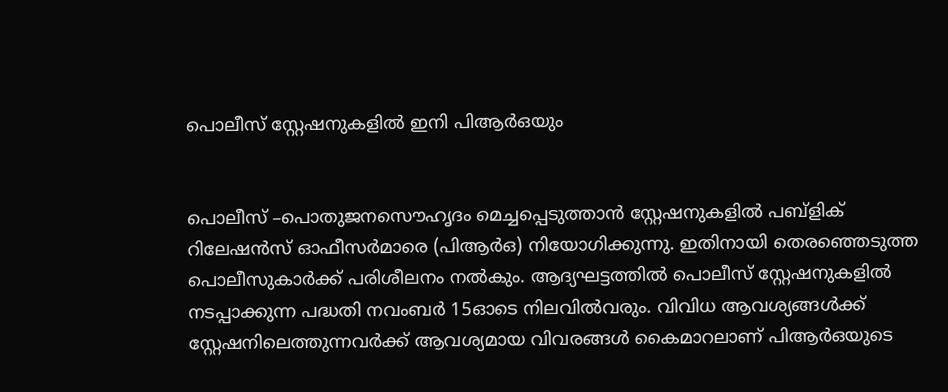പൊലീസ് സ്റ്റേഷനുകളില്‍ ഇനി പിആര്‍ഒയും


പൊലീസ് –പൊതുജനസൌഹൃദം മെച്ചപ്പെടുത്താന്‍ സ്റ്റേഷനുകളില്‍ പബ്ളിക് റിലേഷന്‍സ് ഓഫീസര്‍മാരെ (പിആര്‍ഒ) നിയോഗിക്കുന്നു. ഇതിനായി തെരഞ്ഞെടുത്ത പൊലീസുകാര്‍ക്ക് പരിശീലനം നല്‍കും. ആദ്യഘട്ടത്തില്‍ പൊലീസ് സ്റ്റേഷനുകളില്‍ നടപ്പാക്കുന്ന പദ്ധതി നവംബര്‍ 15ഓടെ നിലവില്‍വരും. വിവിധ ആവശ്യങ്ങള്‍ക്ക് സ്റ്റേഷനിലെത്തുന്നവര്‍ക്ക് ആവശ്യമായ വിവരങ്ങള്‍ കൈമാറലാണ് പിആര്‍ഒയുടെ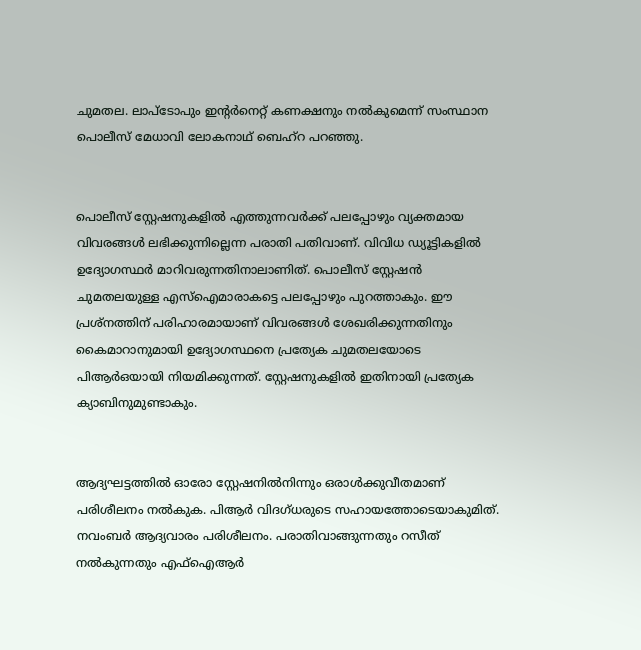ചുമതല. ലാപ്ടോപും ഇന്റര്‍നെറ്റ് കണക്ഷനും നല്‍കുമെന്ന് സംസ്ഥാന പൊലീസ് മേധാവി ലോകനാഥ് ബെഹ്റ പറഞ്ഞു.


പൊലീസ് സ്റ്റേഷനുകളില്‍ എത്തുന്നവര്‍ക്ക് പലപ്പോഴും വ്യക്തമായ വിവരങ്ങള്‍ ലഭിക്കുന്നില്ലെന്ന പരാതി പതിവാണ്. വിവിധ ഡ്യൂട്ടികളില്‍ ഉദ്യോഗസ്ഥര്‍ മാറിവരുന്നതിനാലാണിത്. പൊലീസ് സ്റ്റേഷന്‍ ചുമതലയുള്ള എസ്ഐമാരാകട്ടെ പലപ്പോഴും പുറത്താകും. ഈ പ്രശ്നത്തിന് പരിഹാരമായാണ് വിവരങ്ങള്‍ ശേഖരിക്കുന്നതിനും കൈമാറാനുമായി ഉദ്യോഗസ്ഥനെ പ്രത്യേക ചുമതലയോടെ പിആര്‍ഒയായി നിയമിക്കുന്നത്. സ്റ്റേഷനുകളില്‍ ഇതിനായി പ്രത്യേക ക്യാബിനുമുണ്ടാകും.


ആദ്യഘട്ടത്തില്‍ ഓരോ സ്റ്റേഷനില്‍നിന്നും ഒരാള്‍ക്കുവീതമാണ് പരിശീലനം നല്‍കുക. പിആര്‍ വിദഗ്ധരുടെ സഹായത്തോടെയാകുമിത്. നവംബര്‍ ആദ്യവാരം പരിശീലനം. പരാതിവാങ്ങുന്നതും റസീത് നല്‍കുന്നതും എഫ്ഐആര്‍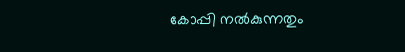കോപ്പി നല്‍കുന്നതും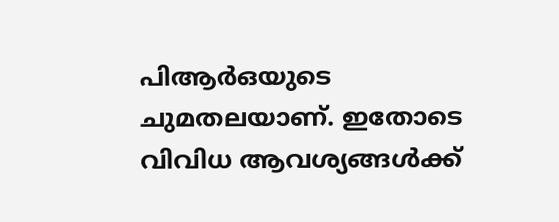പിആര്‍ഒയുടെ ചുമതലയാണ്. ഇതോടെ വിവിധ ആവശ്യങ്ങള്‍ക്ക്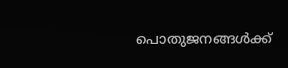പൊതുജനങ്ങള്‍ക്ക്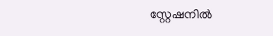സ്റ്റേഷനില്‍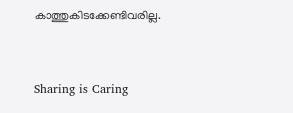കാത്തുകിടക്കേണ്ടിവരില്ല.



Sharing is Caring